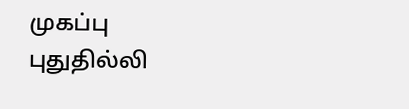முகப்பு
புதுதில்லி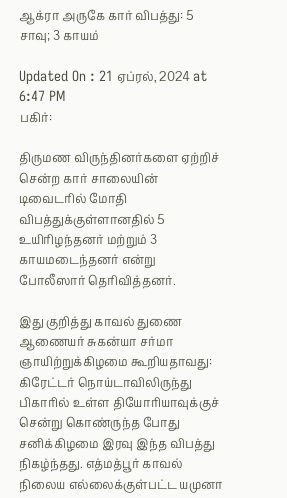ஆக்ரா அருகே கார் விபத்து: 5 சாவு; 3 காயம்

Updated On : 21 ஏப்ரல், 2024 at 6:47 PM
பகிர்:

திருமண விருந்தினர்களை ஏற்றிச் சென்ற கார் சாலையின் டிவைடரில் மோதி விபத்துக்குள்ளானதில் 5 உயிரிழந்தனர் மற்றும் 3 காயமடைந்தனர் என்று போலீஸார் தெரிவித்தனர்.

இது குறித்து காவல் துணை ஆணையர் சுகன்யா சர்மா ஞாயிற்றுக்கிழமை கூறியதாவது: கிரேட்டர் நொய்டாவிலிருந்து பிகாரில் உள்ள தியோரியாவுக்குச் சென்று கொண்ருந்த போது  சனிக்கிழமை இரவு இந்த விபத்து நிகழ்ந்தது. எத்மத்பூர் காவல் நிலைய எல்லைக்குள்பட்ட யமுனா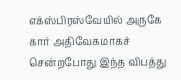எக்ஸ்பிரஸ்வேயில் அருகே கார் அதிவேகமாகச் சென்றபோது இந்த விபத்து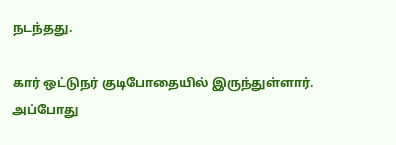நடந்தது.

கார் ஒட்டுநர் குடிபோதையில் இருந்துள்ளார். அப்போது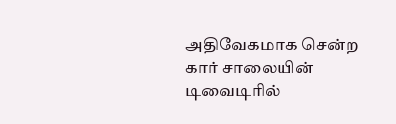அதிவேகமாக சென்ற கார் சாலையின் டிவைடிரில்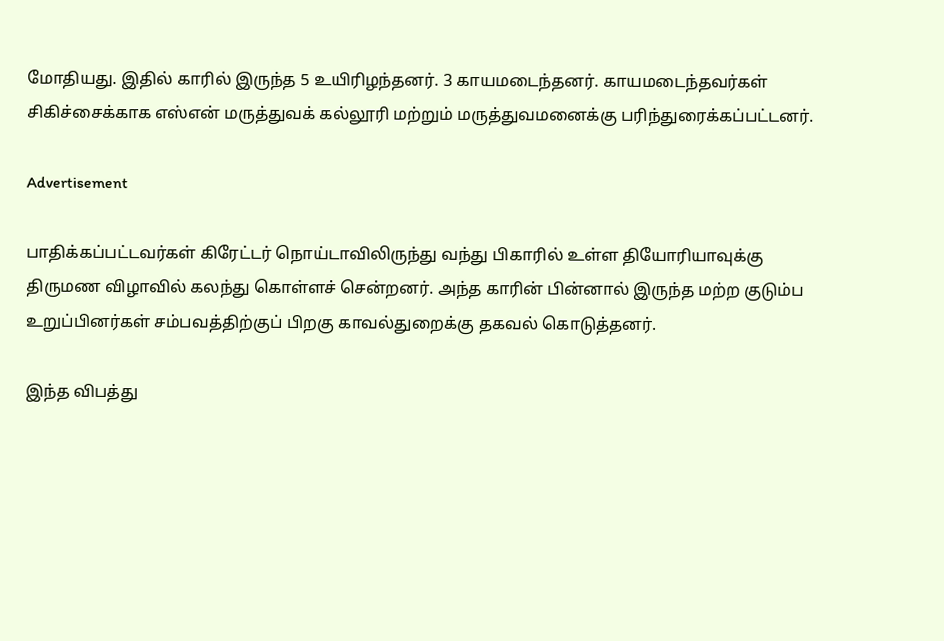மோதியது. இதில் காரில் இருந்த 5 உயிரிழந்தனர். 3 காயமடைந்தனர். காயமடைந்தவர்கள் சிகிச்சைக்காக எஸ்என் மருத்துவக் கல்லூரி மற்றும் மருத்துவமனைக்கு பரிந்துரைக்கப்பட்டனர்.

Advertisement

பாதிக்கப்பட்டவர்கள் கிரேட்டர் நொய்டாவிலிருந்து வந்து பிகாரில் உள்ள தியோரியாவுக்கு திருமண விழாவில் கலந்து கொள்ளச் சென்றனர். அந்த காரின் பின்னால் இருந்த மற்ற குடும்ப உறுப்பினர்கள் சம்பவத்திற்குப் பிறகு காவல்துறைக்கு தகவல் கொடுத்தனர்.

இந்த விபத்து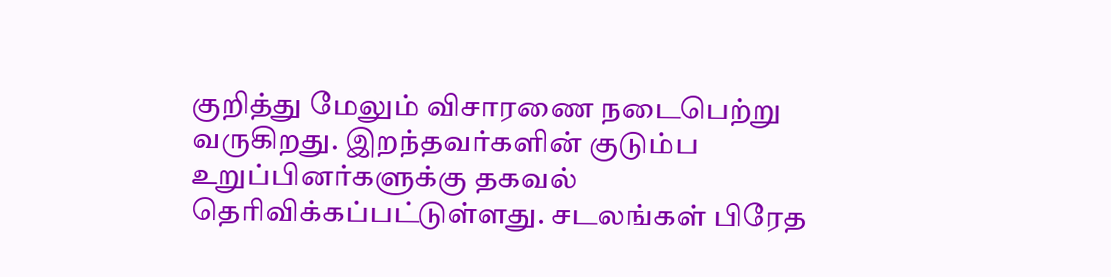குறித்து மேலும் விசாரணை நடைபெற்று வருகிறது. இறந்தவர்களின் குடும்ப உறுப்பினர்களுக்கு தகவல் தெரிவிக்கப்பட்டுள்ளது. சடலங்கள் பிரேத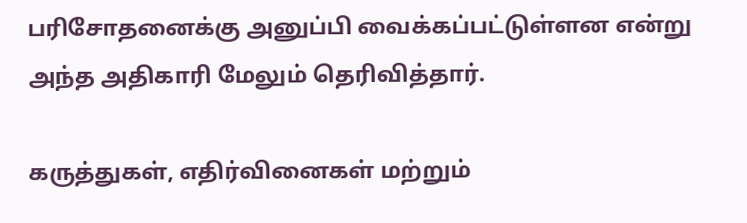பரிசோதனைக்கு அனுப்பி வைக்கப்பட்டுள்ளன என்று அந்த அதிகாரி மேலும் தெரிவித்தார்.

கருத்துகள், எதிர்வினைகள் மற்றும்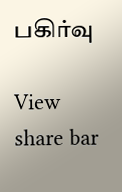பகிர்வு

View share bar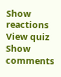Show reactions
View quiz
Show comments